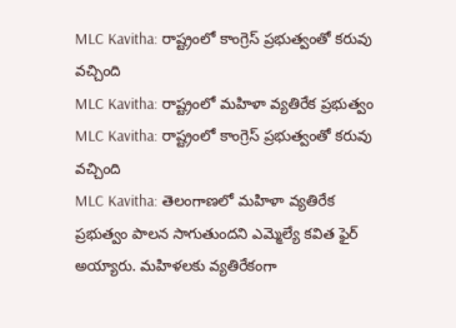MLC Kavitha: రాష్ట్రంలో కాంగ్రెస్ ప్రభుత్వంతో కరువు వచ్చింది
MLC Kavitha: రాష్ట్రంలో మహిళా వ్యతిరేక ప్రభుత్వం
MLC Kavitha: రాష్ట్రంలో కాంగ్రెస్ ప్రభుత్వంతో కరువు వచ్చింది
MLC Kavitha: తెలంగాణలో మహిళా వ్యతిరేక ప్రభుత్వం పాలన సాగుతుందని ఎమ్మెల్యే కవిత ఫైర్ అయ్యారు. మహిళలకు వ్యతిరేకంగా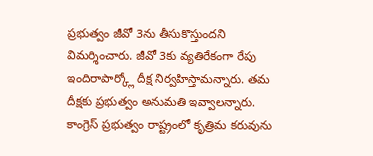ప్రభుత్వం జీవో 3ను తీసుకొస్తుందని విమర్శించారు. జీవో 3కు వ్యతిరేకంగా రేపు ఇందిరాపార్క్లో దీక్ష నిర్వహిస్తామన్నారు. తమ దీక్షకు ప్రభుత్వం అనుమతి ఇవ్వాలన్నారు. కాంగ్రెస్ ప్రభుత్వం రాష్ట్రంలో కృత్రిమ కరువును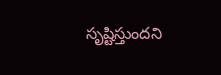సృష్టిస్తుందని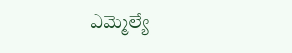ఎమ్మెల్యే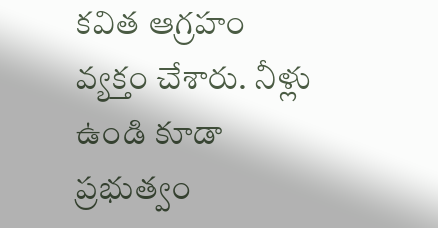కవిత ఆగ్రహం వ్యక్తం చేశారు. నీళ్లు ఉండి కూడా ప్రభుత్వం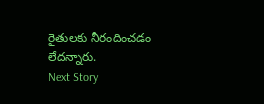రైతులకు నీరందించడం లేదన్నారు.
Next Story